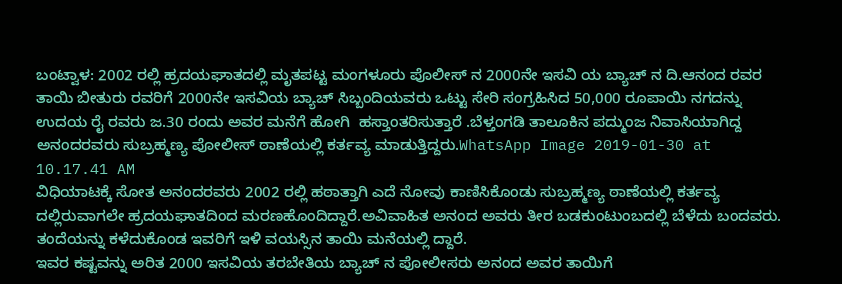ಬಂಟ್ವಾಳ: 2002 ರಲ್ಲಿ ಹ್ರದಯಘಾತದಲ್ಲಿ ಮೃತಪಟ್ಟ ಮಂಗಳೂರು ಪೊಲೀಸ್ ನ 2000ನೇ ಇಸವಿ ಯ ಬ್ಯಾಚ್ ನ ದಿ.ಆನಂದ ರವರ ತಾಯಿ ಬೀತುರು ರವರಿಗೆ 2000ನೇ ಇಸವಿಯ ಬ್ಯಾಚ್ ಸಿಬ್ಬಂದಿಯವರು ಒಟ್ಟು ಸೇರಿ ಸಂಗ್ರಹಿಸಿದ 50,000 ರೂಪಾಯಿ ನಗದನ್ನು ಉದಯ ರೈ ರವರು ಜ.30 ರಂದು ಅವರ ಮನೆಗೆ ಹೋಗಿ  ಹಸ್ತಾಂತರಿಸುತ್ತಾರೆ .ಬೆಳ್ತಂಗಡಿ ತಾಲೂಕಿನ ಪದ್ಮುಂಜ ನಿವಾಸಿಯಾಗಿದ್ದ ಅನಂದರವರು ಸುಬ್ರಹ್ಮಣ್ಯ ಪೋಲೀಸ್ ಠಾಣೆಯಲ್ಲಿ ಕರ್ತವ್ಯ ಮಾಡುತ್ತಿದ್ದರು.WhatsApp Image 2019-01-30 at 10.17.41 AM
ವಿಧಿಯಾಟಕ್ಕೆ ಸೋತ ಅನಂದರವರು 2002 ರಲ್ಲಿ ಹಠಾತ್ತಾಗಿ ಎದೆ ನೋವು ಕಾಣಿಸಿಕೊಂಡು ಸುಬ್ರಹ್ಮಣ್ಯ ಠಾಣೆಯಲ್ಲಿ ಕರ್ತವ್ಯ ದಲ್ಲಿರುವಾಗಲೇ ಹ್ರದಯಘಾತದಿಂದ ಮರಣಹೊಂದಿದ್ದಾರೆ.ಅವಿವಾಹಿತ ಅನಂದ ಅವರು ತೀರ ಬಡಕುಂಟುಂಬದಲ್ಲಿ ಬೆಳೆದು ಬಂದವರು. ತಂದೆಯನ್ನು ಕಳೆದುಕೊಂಡ ಇವರಿಗೆ ಇಳಿ ವಯಸ್ಸಿನ ತಾಯಿ ಮನೆಯಲ್ಲಿ ದ್ದಾರೆ.
ಇವರ ಕಷ್ಟವನ್ನು ಅರಿತ 2000 ಇಸವಿಯ ತರಬೇತಿಯ ಬ್ಯಾಚ್ ನ ಪೋಲೀಸರು ಅನಂದ ಅವರ ತಾಯಿಗೆ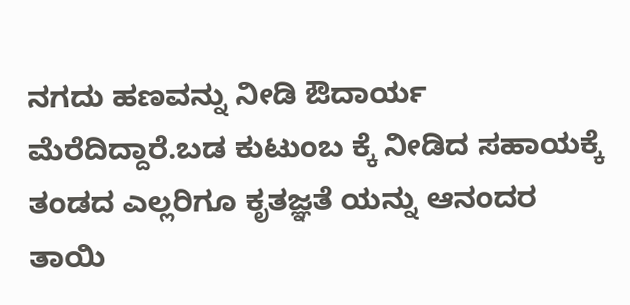ನಗದು ಹಣವನ್ನು ನೀಡಿ ಔದಾರ್ಯ ಮೆರೆದಿದ್ದಾರೆ.ಬಡ ಕುಟುಂಬ ಕ್ಕೆ ನೀಡಿದ ಸಹಾಯಕ್ಕೆ ತಂಡದ ಎಲ್ಲರಿಗೂ ಕೃತಜ್ಞತೆ ಯನ್ನು ಆನಂದರ ತಾಯಿ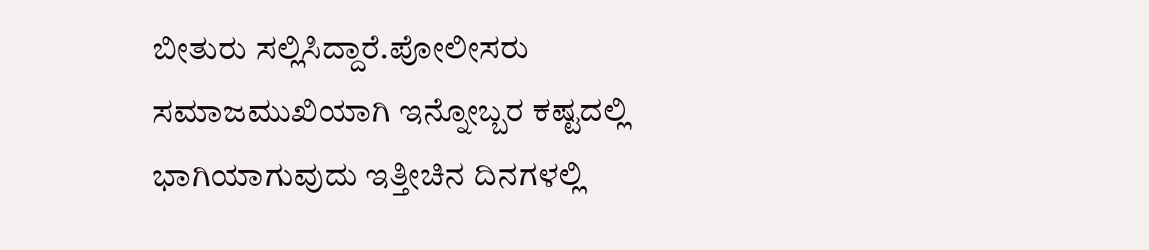ಬೀತುರು ಸಲ್ಲಿಸಿದ್ದಾರೆ.ಪೋಲೀಸರು ಸಮಾಜಮುಖಿಯಾಗಿ ಇನ್ನೋಬ್ಬರ ಕಷ್ಟದಲ್ಲಿ ಭಾಗಿಯಾಗುವುದು ಇತ್ತೀಚಿನ ದಿನಗಳಲ್ಲಿ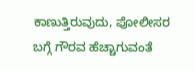ಕಾಣುತ್ತಿರುವುದು, ಪೋಲೀಸರ ಬಗ್ಗೆ ಗೌರವ ಹೆಚ್ಚಾಗುವಂತೆ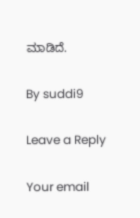ಮಾಡಿದೆ.

By suddi9

Leave a Reply

Your email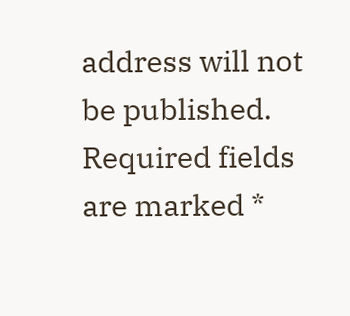address will not be published. Required fields are marked *